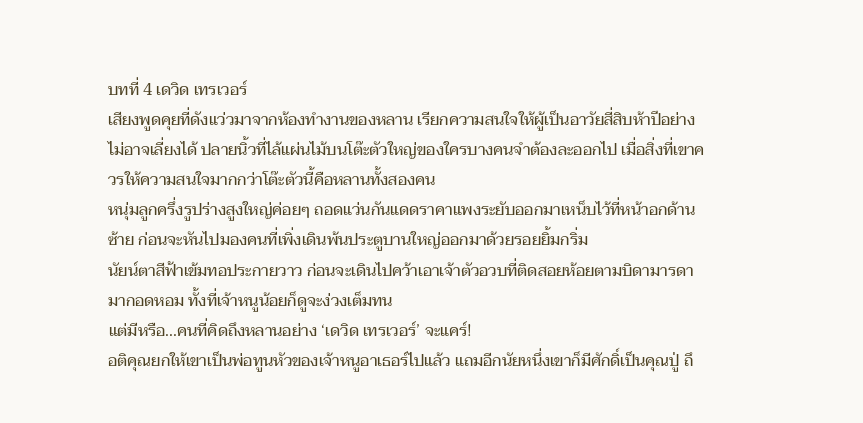บทที่ 4 เดวิด เทรเวอร์
เสียงพูดคุยที่ดังแว่วมาจากห้องทำงานของหลาน เรียกความสนใจให้ผู้เป็นอาวัยสี่สิบห้าปีอย่างไม่อาจเลี่ยงได้ ปลายนิ้วที่ไล้แผ่นไม้บนโต๊ะตัวใหญ่ของใครบางคนจำต้องละออกไป เมื่อสิ่งที่เขาควรให้ความสนใจมากกว่าโต๊ะตัวนี้คือหลานทั้งสองคน
หนุ่มลูกครึ่งรูปร่างสูงใหญ่ค่อยๆ ถอดแว่นกันแดดราคาแพงระยับออกมาเหน็บไว้ที่หน้าอกด้านซ้าย ก่อนจะหันไปมองคนที่เพิ่งเดินพ้นประตูบานใหญ่ออกมาด้วยรอยยิ้มกริ่ม
นัยน์ตาสีฟ้าเข้มทอประกายวาว ก่อนจะเดินไปคว้าเอาเจ้าตัวอวบที่ติดสอยห้อยตามบิดามารดามากอดหอม ทั้งที่เจ้าหนูน้อยก็ดูจะง่วงเต็มทน
แต่มีหรือ...คนที่คิดถึงหลานอย่าง ‘เดวิด เทรเวอร์’ จะแคร์!
อติคุณยกให้เขาเป็นพ่อทูนหัวของเจ้าหนูอาเธอร์ไปแล้ว แถมอีกนัยหนึ่งเขาก็มีศักดิ์เป็นคุณปู่ ถึ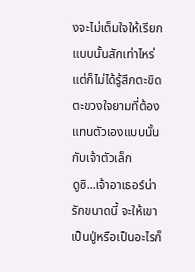งจะไม่เต็มใจให้เรียกแบบนั้นสักเท่าไหร่ แต่ก็ไม่ได้รู้สึกตะขิดตะขวงใจยามที่ต้องแทนตัวเองแบบนั้นกับเจ้าตัวเล็ก
ดูซิ...เจ้าอาเธอร์น่ารักขนาดนี้ จะให้เขาเป็นปู่หรือเป็นอะไรก็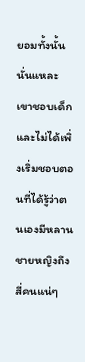ยอมทั้งนั้นนั่นแหละ เขาชอบเด็ก และไม่ได้เพิ่งเริ่มชอบตอนที่ได้รู้ว่าตนเองมีหลานชายหญิงถึงสี่คนแน่ๆ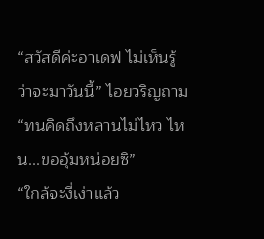“สวัสดีค่ะอาเดฟ ไม่เห็นรู้ว่าจะมาวันนี้” ไอยวริญถาม
“ทนคิดถึงหลานไม่ไหว ไหน...ขออุ้มหน่อยซิ”
“ใกล้จะงี่เง่าแล้ว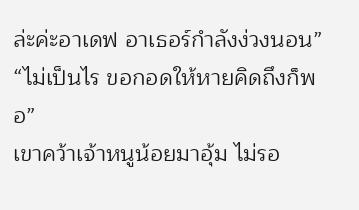ล่ะค่ะอาเดฟ อาเธอร์กำลังง่วงนอน”
“ไม่เป็นไร ขอกอดให้หายคิดถึงก็พอ”
เขาคว้าเจ้าหนูน้อยมาอุ้ม ไม่รอ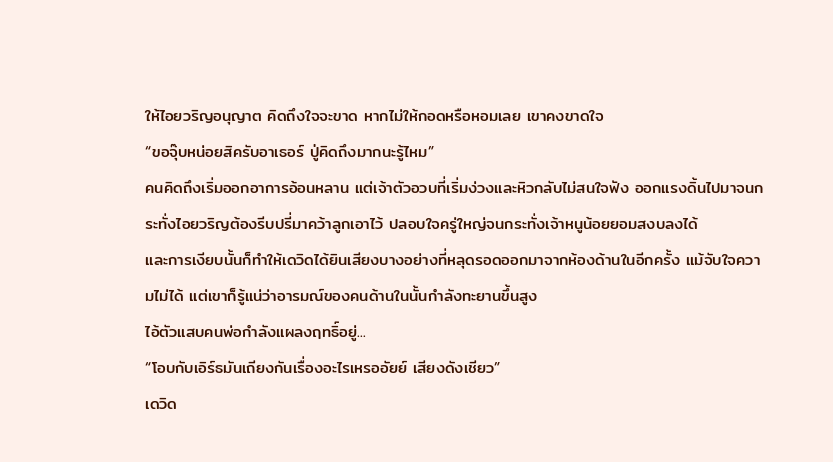ให้ไอยวริญอนุญาต คิดถึงใจจะขาด หากไม่ให้กอดหรือหอมเลย เขาคงขาดใจ
“ขอจุ๊บหน่อยสิครับอาเธอร์ ปู่คิดถึงมากนะรู้ไหม”
คนคิดถึงเริ่มออกอาการอ้อนหลาน แต่เจ้าตัวอวบที่เริ่มง่วงและหิวกลับไม่สนใจฟัง ออกแรงดิ้นไปมาจนกระทั่งไอยวริญต้องรีบปรี่มาคว้าลูกเอาไว้ ปลอบใจครู่ใหญ่จนกระทั่งเจ้าหนูน้อยยอมสงบลงได้
และการเงียบนั้นก็ทำให้เดวิดได้ยินเสียงบางอย่างที่หลุดรอดออกมาจากห้องด้านในอีกครั้ง แม้จับใจความไม่ได้ แต่เขาก็รู้แน่ว่าอารมณ์ของคนด้านในนั้นกำลังทะยานขึ้นสูง
ไอ้ตัวแสบคนพ่อกำลังแผลงฤทธิ์อยู่...
“โอบกับเอิร์ธมันเถียงกันเรื่องอะไรเหรออัยย์ เสียงดังเชียว”
เดวิด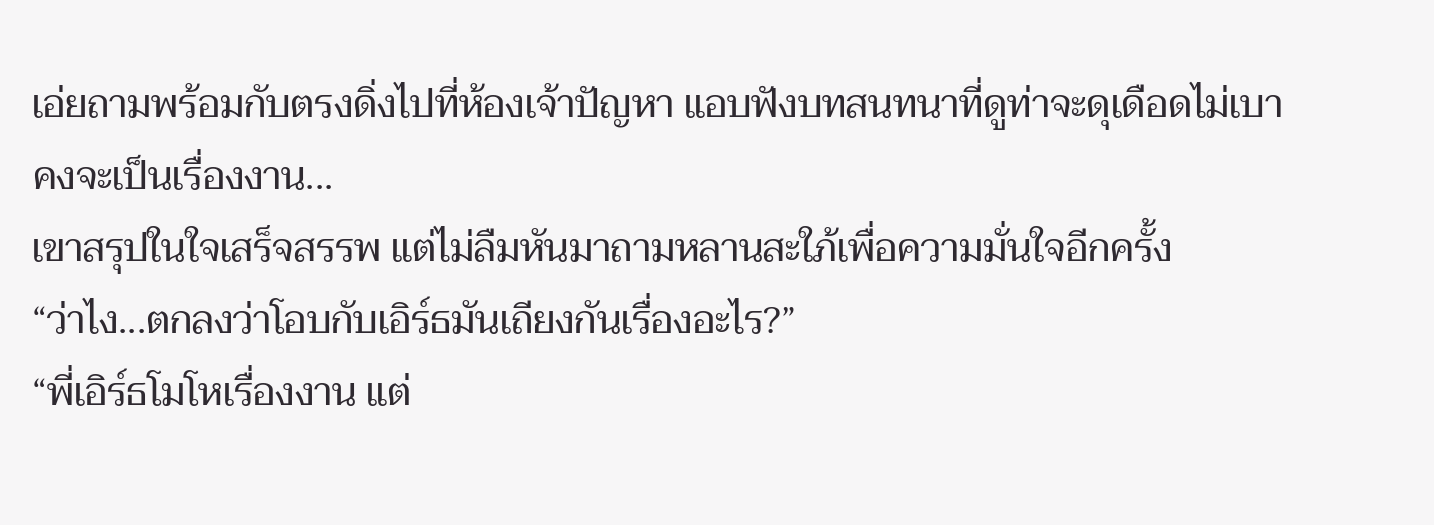เอ่ยถามพร้อมกับตรงดิ่งไปที่ห้องเจ้าปัญหา แอบฟังบทสนทนาที่ดูท่าจะดุเดือดไม่เบา
คงจะเป็นเรื่องงาน...
เขาสรุปในใจเสร็จสรรพ แต่ไม่ลืมหันมาถามหลานสะใภ้เพื่อความมั่นใจอีกครั้ง
“ว่าไง...ตกลงว่าโอบกับเอิร์ธมันเถียงกันเรื่องอะไร?”
“พี่เอิร์ธโมโหเรื่องงาน แต่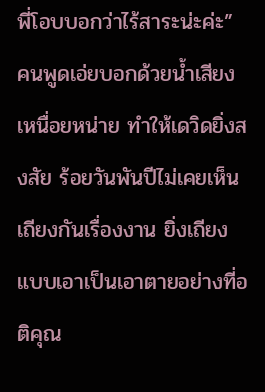พี่โอบบอกว่าไร้สาระน่ะค่ะ”
คนพูดเอ่ยบอกด้วยน้ำเสียงเหนื่อยหน่าย ทำให้เดวิดยิ่งสงสัย ร้อยวันพันปีไม่เคยเห็นเถียงกันเรื่องงาน ยิ่งเถียงแบบเอาเป็นเอาตายอย่างที่อติคุณ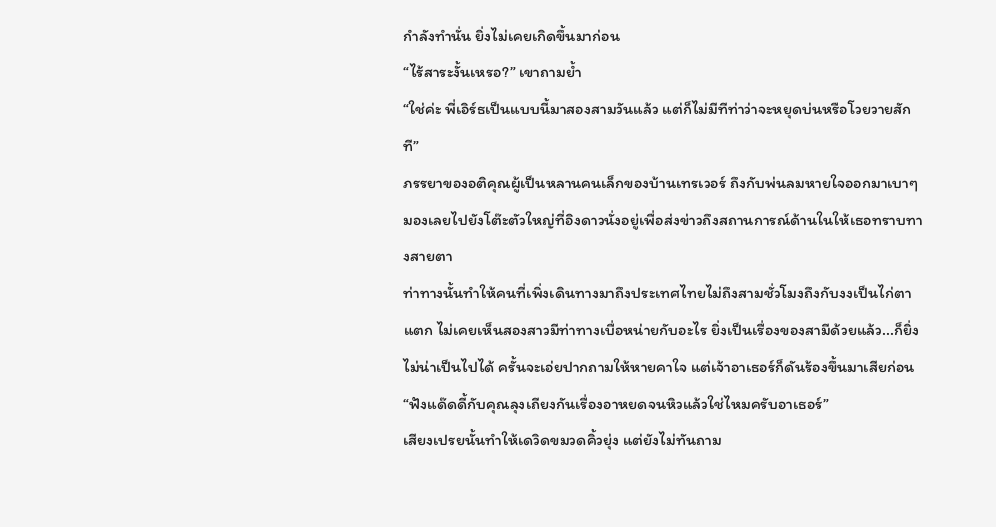กำลังทำนั่น ยิ่งไม่เคยเกิดขึ้นมาก่อน
“ไร้สาระงั้นเหรอ?” เขาถามย้ำ
“ใช่ค่ะ พี่เอิร์ธเป็นแบบนี้มาสองสามวันแล้ว แต่ก็ไม่มีทีท่าว่าจะหยุดบ่นหรือโวยวายสักที”
ภรรยาของอติคุณผู้เป็นหลานคนเล็กของบ้านเทรเวอร์ ถึงกับพ่นลมหายใจออกมาเบาๆ มองเลยไปยังโต๊ะตัวใหญ่ที่อิงดาวนั่งอยู่เพื่อส่งข่าวถึงสถานการณ์ด้านในให้เธอทราบทางสายตา
ท่าทางนั้นทำให้คนที่เพิ่งเดินทางมาถึงประเทศไทยไม่ถึงสามชั่วโมงถึงกับงงเป็นไก่ตาแตก ไม่เคยเห็นสองสาวมีท่าทางเบื่อหน่ายกับอะไร ยิ่งเป็นเรื่องของสามีด้วยแล้ว...ก็ยิ่งไม่น่าเป็นไปได้ ครั้นจะเอ่ยปากถามให้หายคาใจ แต่เจ้าอาเธอร์ก็ดันร้องขึ้นมาเสียก่อน
“ฟังแด๊ดดี้กับคุณลุงเถียงกันเรื่องอาหยดจนหิวแล้วใช่ไหมครับอาเธอร์”
เสียงเปรยนั้นทำให้เดวิดขมวดคิ้วยุ่ง แต่ยังไม่ทันถาม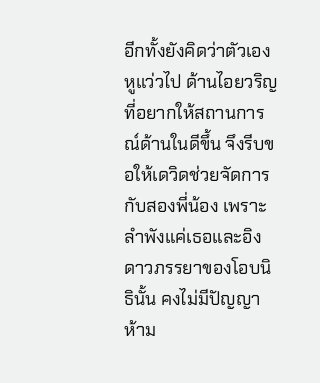อีกทั้งยังคิดว่าตัวเองหูแว่วไป ด้านไอยวริญที่อยากให้สถานการณ์ด้านในดีขึ้น จึงรีบขอให้เดวิดช่วยจัดการกับสองพี่น้อง เพราะลำพังแค่เธอและอิงดาวภรรยาของโอบนิธินั้น คงไม่มีปัญญาห้าม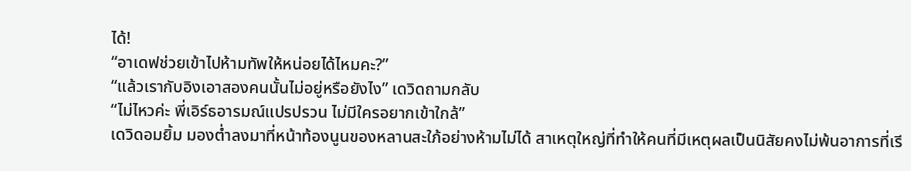ได้!
“อาเดฟช่วยเข้าไปห้ามทัพให้หน่อยได้ไหมคะ?”
“แล้วเรากับอิงเอาสองคนนั้นไม่อยู่หรือยังไง” เดวิดถามกลับ
“ไม่ไหวค่ะ พี่เอิร์ธอารมณ์แปรปรวน ไม่มีใครอยากเข้าใกล้”
เดวิดอมยิ้ม มองต่ำลงมาที่หน้าท้องนูนของหลานสะใภ้อย่างห้ามไม่ได้ สาเหตุใหญ่ที่ทำให้คนที่มีเหตุผลเป็นนิสัยคงไม่พ้นอาการที่เรี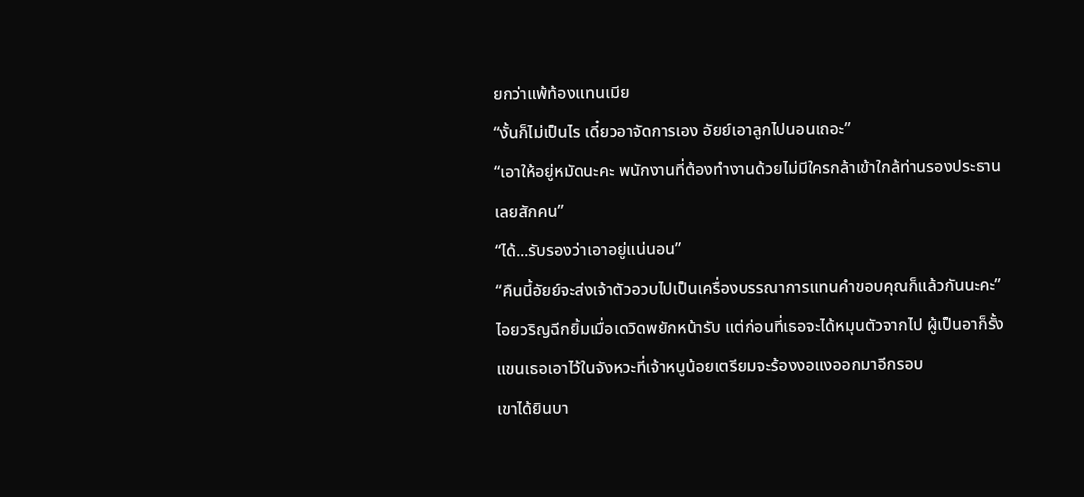ยกว่าแพ้ท้องแทนเมีย
“งั้นก็ไม่เป็นไร เดี๋ยวอาจัดการเอง อัยย์เอาลูกไปนอนเถอะ”
“เอาให้อยู่หมัดนะคะ พนักงานที่ต้องทำงานด้วยไม่มีใครกล้าเข้าใกล้ท่านรองประธานเลยสักคน”
“ได้...รับรองว่าเอาอยู่แน่นอน”
“คืนนี้อัยย์จะส่งเจ้าตัวอวบไปเป็นเครื่องบรรณาการแทนคำขอบคุณก็แล้วกันนะคะ”
ไอยวริญฉีกยิ้มเมื่อเดวิดพยักหน้ารับ แต่ก่อนที่เธอจะได้หมุนตัวจากไป ผู้เป็นอาก็รั้งแขนเธอเอาไว้ในจังหวะที่เจ้าหนูน้อยเตรียมจะร้องงอแงออกมาอีกรอบ
เขาได้ยินบา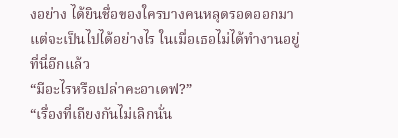งอย่าง ได้ยินชื่อของใครบางคนหลุดรอดออกมา แต่จะเป็นไปได้อย่างไร ในเมื่อเธอไม่ได้ทำงานอยู่ที่นี่อีกแล้ว
“มีอะไรหรือเปล่าคะอาเดฟ?”
“เรื่องที่เถียงกันไม่เลิกนั่น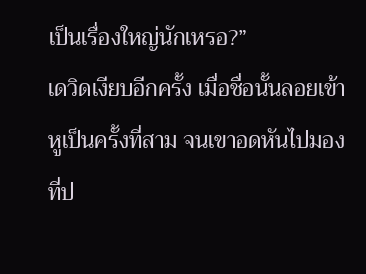เป็นเรื่องใหญ่นักเหรอ?”
เดวิดเงียบอีกครั้ง เมื่อชื่อนั้นลอยเข้าหูเป็นครั้งที่สาม จนเขาอดหันไปมองที่ป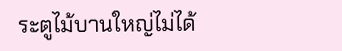ระตูไม้บานใหญ่ไม่ได้